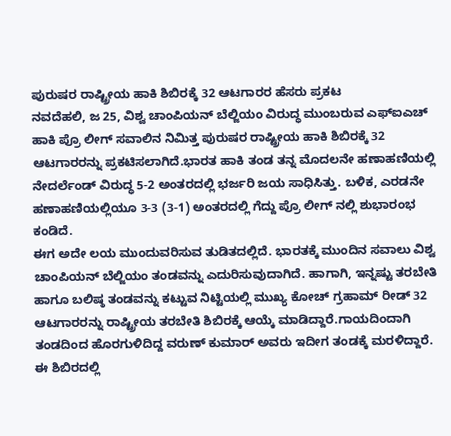ಪುರುಷರ ರಾಷ್ಟ್ರೀಯ ಹಾಕಿ ಶಿಬಿರಕ್ಕೆ 32 ಆಟಗಾರರ ಹೆಸರು ಪ್ರಕಟ
ನವದೆಹಲಿ, ಜ 25, ವಿಶ್ವ ಚಾಂಪಿಯನ್ ಬೆಲ್ಜಿಯಂ ವಿರುದ್ಧ ಮುಂಬರುವ ಎಫ್ಐಎಚ್ ಹಾಕಿ ಪ್ರೊ ಲೀಗ್ ಸವಾಲಿನ ನಿಮಿತ್ತ ಪುರುಷರ ರಾಷ್ಟ್ರೀಯ ಹಾಕಿ ಶಿಬಿರಕ್ಕೆ 32 ಆಟಗಾರರನ್ನು ಪ್ರಕಟಿಸಲಾಗಿದೆ.ಭಾರತ ಹಾಕಿ ತಂಡ ತನ್ನ ಮೊದಲನೇ ಹಣಾಹಣಿಯಲ್ಲಿ ನೇದರ್ಲೆಂಡ್ ವಿರುದ್ಧ 5-2 ಅಂತರದಲ್ಲಿ ಭರ್ಜರಿ ಜಯ ಸಾಧಿಸಿತ್ತು. ಬಳಿಕ, ಎರಡನೇ ಹಣಾಹಣಿಯಲ್ಲಿಯೂ 3-3 (3-1) ಅಂತರದಲ್ಲಿ ಗೆದ್ದು ಪ್ರೊ ಲೀಗ್ ನಲ್ಲಿ ಶುಭಾರಂಭ ಕಂಡಿದೆ.
ಈಗ ಅದೇ ಲಯ ಮುಂದುವರಿಸುವ ತುಡಿತದಲ್ಲಿದೆ. ಭಾರತಕ್ಕೆ ಮುಂದಿನ ಸವಾಲು ವಿಶ್ವ ಚಾಂಪಿಯನ್ ಬೆಲ್ಜಿಯಂ ತಂಡವನ್ನು ಎದುರಿಸುವುದಾಗಿದೆ. ಹಾಗಾಗಿ, ಇನ್ನಷ್ಟು ತರಬೇತಿ ಹಾಗೂ ಬಲಿಷ್ಠ ತಂಡವನ್ನು ಕಟ್ಟುವ ನಿಟ್ಟಿಯಲ್ಲಿ ಮುಖ್ಯ ಕೋಚ್ ಗ್ರಹಾಮ್ ರೀಡ್ 32 ಆಟಗಾರರನ್ನು ರಾಷ್ಟ್ರೀಯ ತರಬೇತಿ ಶಿಬಿರಕ್ಕೆ ಆಯ್ಕೆ ಮಾಡಿದ್ದಾರೆ.ಗಾಯದಿಂದಾಗಿ ತಂಡದಿಂದ ಹೊರಗುಳಿದಿದ್ದ ವರುಣ್ ಕುಮಾರ್ ಅವರು ಇದೀಗ ತಂಡಕ್ಕೆ ಮರಳಿದ್ದಾರೆ. ಈ ಶಿಬಿರದಲ್ಲಿ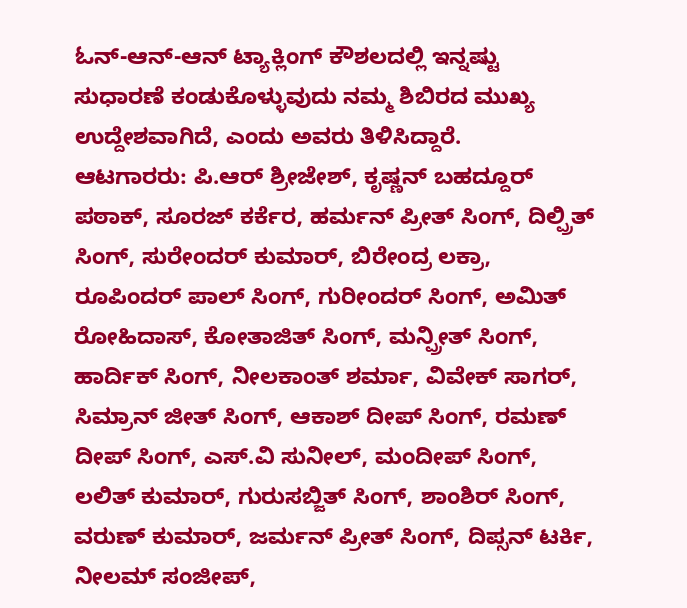ಓನ್-ಆನ್-ಆನ್ ಟ್ಯಾಕ್ಲಿಂಗ್ ಕೌಶಲದಲ್ಲಿ ಇನ್ನಷ್ಟು ಸುಧಾರಣೆ ಕಂಡುಕೊಳ್ಳುವುದು ನಮ್ಮ ಶಿಬಿರದ ಮುಖ್ಯ ಉದ್ದೇಶವಾಗಿದೆ, ಎಂದು ಅವರು ತಿಳಿಸಿದ್ದಾರೆ.
ಆಟಗಾರರು: ಪಿ.ಆರ್ ಶ್ರೀಜೇಶ್, ಕೃಷ್ಣನ್ ಬಹದ್ದೂರ್ ಪಠಾಕ್, ಸೂರಜ್ ಕರ್ಕೆರ, ಹರ್ಮನ್ ಪ್ರೀತ್ ಸಿಂಗ್, ದಿಲ್ಪ್ರಿತ್ ಸಿಂಗ್, ಸುರೇಂದರ್ ಕುಮಾರ್, ಬಿರೇಂದ್ರ ಲಕ್ರಾ, ರೂಪಿಂದರ್ ಪಾಲ್ ಸಿಂಗ್, ಗುರೀಂದರ್ ಸಿಂಗ್, ಅಮಿತ್ ರೋಹಿದಾಸ್, ಕೋತಾಜಿತ್ ಸಿಂಗ್, ಮನ್ಪ್ರೀತ್ ಸಿಂಗ್, ಹಾರ್ದಿಕ್ ಸಿಂಗ್, ನೀಲಕಾಂತ್ ಶರ್ಮಾ, ವಿವೇಕ್ ಸಾಗರ್, ಸಿಮ್ರಾನ್ ಜೀತ್ ಸಿಂಗ್, ಆಕಾಶ್ ದೀಪ್ ಸಿಂಗ್, ರಮಣ್ ದೀಪ್ ಸಿಂಗ್, ಎಸ್.ವಿ ಸುನೀಲ್, ಮಂದೀಪ್ ಸಿಂಗ್, ಲಲಿತ್ ಕುಮಾರ್, ಗುರುಸಬ್ಜಿತ್ ಸಿಂಗ್, ಶಾಂಶಿರ್ ಸಿಂಗ್, ವರುಣ್ ಕುಮಾರ್, ಜರ್ಮನ್ ಪ್ರೀತ್ ಸಿಂಗ್, ದಿಪ್ಸನ್ ಟರ್ಕಿ, ನೀಲಮ್ ಸಂಜೀಪ್,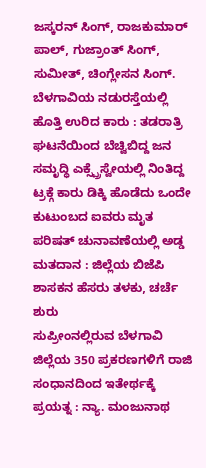ಜಸ್ಕರನ್ ಸಿಂಗ್, ರಾಜಕುಮಾರ್ ಪಾಲ್, ಗುಜ್ರಾಂತ್ ಸಿಂಗ್, ಸುಮೀತ್, ಚಿಂಗ್ಲೇಸನ ಸಿಂಗ್.
ಬೆಳಗಾವಿಯ ನಡುರಸ್ತೆಯಲ್ಲಿ ಹೊತ್ತಿ ಉರಿದ ಕಾರು : ತಡರಾತ್ರಿ ಘಟನೆಯಿಂದ ಬೆಚ್ವಿಬಿದ್ದ ಜನ
ಸಮೃದ್ಧಿ ಎಕ್ಸ್ಪ್ರೆಸ್ವೇಯಲ್ಲಿ ನಿಂತಿದ್ದ ಟ್ರಕ್ಗೆ ಕಾರು ಡಿಕ್ಕಿ ಹೊಡೆದು ಒಂದೇ ಕುಟುಂಬದ ಐವರು ಮೃತ
ಪರಿಷತ್ ಚುನಾವಣೆಯಲ್ಲಿ ಅಡ್ಡ ಮತದಾನ : ಜಿಲ್ಲೆಯ ಬಿಜೆಪಿ ಶಾಸಕನ ಹೆಸರು ತಳಕು, ಚರ್ಚೆ ಶುರು
ಸುಪ್ರೀಂನಲ್ಲಿರುವ ಬೆಳಗಾವಿ ಜಿಲ್ಲೆಯ 350 ಪ್ರಕರಣಗಳಿಗೆ ರಾಜಿ ಸಂಧಾನದಿಂದ ಇತೇರ್ಥಕ್ಕೆ ಪ್ರಯತ್ನ : ನ್ಯಾ. ಮಂಜುನಾಥ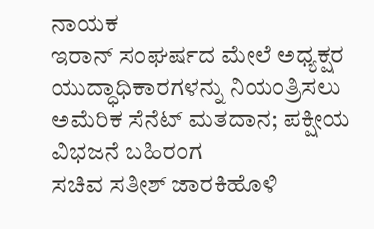ನಾಯಕ
ಇರಾನ್ ಸಂಘರ್ಷದ ಮೇಲೆ ಅಧ್ಯಕ್ಷರ ಯುದ್ಧಾಧಿಕಾರಗಳನ್ನು ನಿಯಂತ್ರಿಸಲು ಅಮೆರಿಕ ಸೆನೆಟ್ ಮತದಾನ; ಪಕ್ಷೀಯ ವಿಭಜನೆ ಬಹಿರಂಗ
ಸಚಿವ ಸತೀಶ್ ಜಾರಕಿಹೊಳಿ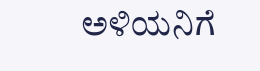ಅಳಿಯನಿಗೆ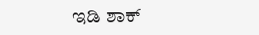ಇಡಿ ಶಾಕ್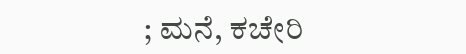; ಮನೆ, ಕಚೇರಿ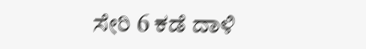ಸೇರಿ 6 ಕಡೆ ದಾಳಿ